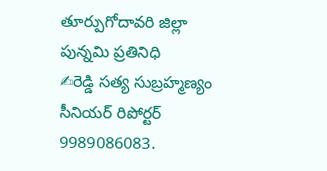తూర్పుగోదావరి జిల్లా
పున్నమి ప్రతినిధి
✍రెడ్డి సత్య సుబ్రహ్మణ్యం
సీనియర్ రిపోర్టర్
9989086083.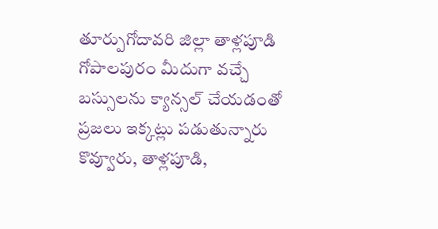తూర్పుగోదావరి జిల్లా తాళ్లపూడి గోపాలపురం మీదుగా వచ్చే బస్సులను క్యాన్సల్ చేయడంతో ప్రజలు ఇక్కట్లు పడుతున్నారు కొవ్వూరు, తాళ్లపూడి,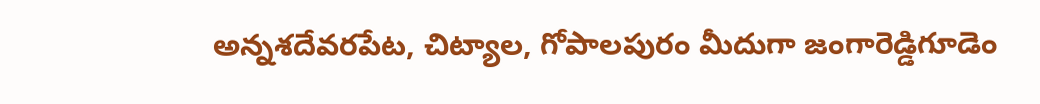అన్నశదేవరపేట, చిట్యాల, గోపాలపురం మీదుగా జంగారెడ్డిగూడెం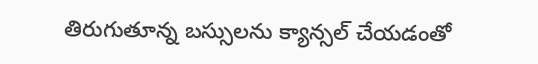తిరుగుతూన్న బస్సులను క్యాన్సల్ చేయడంతో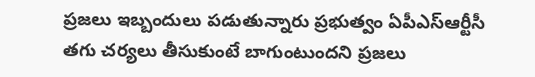ప్రజలు ఇబ్బందులు పడుతున్నారు ప్రభుత్వం ఏపీఎస్ఆర్టీసీ తగు చర్యలు తీసుకుంటే బాగుంటుందని ప్రజలు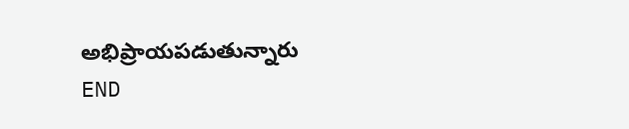అభిప్రాయపడుతున్నారు
END